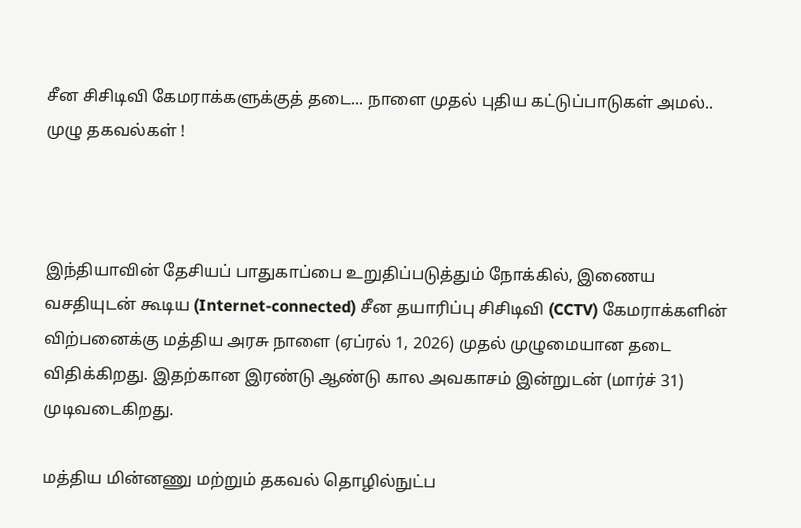சீன சிசிடிவி கேமராக்களுக்குத் தடை... நாளை முதல் புதிய கட்டுப்பாடுகள் அமல்.. முழு தகவல்கள் !



இந்தியாவின் தேசியப் பாதுகாப்பை உறுதிப்படுத்தும் நோக்கில், இணைய வசதியுடன் கூடிய (Internet-connected) சீன தயாரிப்பு சிசிடிவி (CCTV) கேமராக்களின் விற்பனைக்கு மத்திய அரசு நாளை (ஏப்ரல் 1, 2026) முதல் முழுமையான தடை விதிக்கிறது. இதற்கான இரண்டு ஆண்டு கால அவகாசம் இன்றுடன் (மார்ச் 31) முடிவடைகிறது.

மத்திய மின்னணு மற்றும் தகவல் தொழில்நுட்ப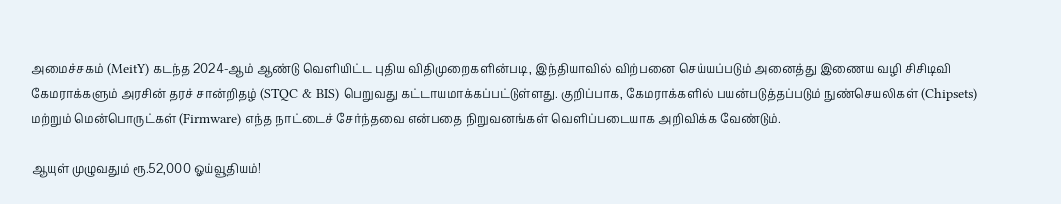அமைச்சகம் (MeitY) கடந்த 2024-ஆம் ஆண்டு வெளியிட்ட புதிய விதிமுறைகளின்படி, இந்தியாவில் விற்பனை செய்யப்படும் அனைத்து இணைய வழி சிசிடிவி கேமராக்களும் அரசின் தரச் சான்றிதழ் (STQC & BIS) பெறுவது கட்டாயமாக்கப்பட்டுள்ளது. குறிப்பாக, கேமராக்களில் பயன்படுத்தப்படும் நுண்செயலிகள் (Chipsets) மற்றும் மென்பொருட்கள் (Firmware) எந்த நாட்டைச் சேர்ந்தவை என்பதை நிறுவனங்கள் வெளிப்படையாக அறிவிக்க வேண்டும்.

ஆயுள் முழுவதும் ரூ.52,000 ஓய்வூதியம்!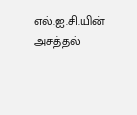எல்.ஐ.சி.யின் அசத்தல்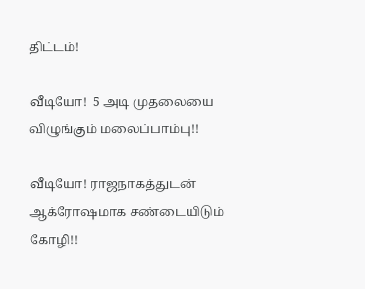திட்டம்!

வீடியோ!  5 அடி முதலையை விழுங்கும் மலைப்பாம்பு!!

வீடியோ! ராஜநாகத்துடன் ஆக்ரோஷமாக சண்டையிடும் கோழி!!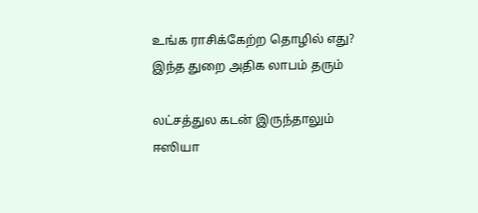உங்க ராசிக்கேற்ற தொழில் எது? இந்த துறை அதிக லாபம் தரும்

லட்சத்துல கடன் இருந்தாலும் ஈஸியா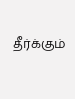தீர்க்கும்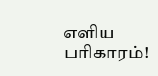எளிய பரிகாரம்!